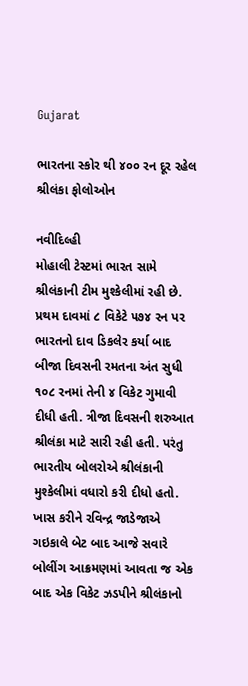Gujarat

ભારતના સ્કોર થી ૪૦૦ રન દૂર રહેલ શ્રીલંકા ફોલોઓન

નવીદિલ્હી
મોહાલી ટેસ્ટમાં ભારત સામે શ્રીલંકાની ટીમ મુશ્કેલીમાં રહી છે. પ્રથમ દાવમાં ૮ વિકેટે ૫૭૪ રન પર ભારતનો દાવ ડિકલેર કર્યા બાદ બીજા દિવસની રમતના અંત સુધી ૧૦૮ રનમાં તેની ૪ વિકેટ ગુમાવી દીધી હતી. ત્રીજા દિવસની શરુઆત શ્રીલંકા માટે સારી રહી હતી. પરંતુ ભારતીય બોલરોએ શ્રીલંકાની મુશ્કેલીમાં વધારો કરી દીધો હતો. ખાસ કરીને રવિન્દ્ર જાડેજાએ ગઇકાલે બેટ બાદ આજે સવારે બોલીંગ આક્રમણમાં આવતા જ એક બાદ એક વિકેટ ઝડપીને શ્રીલંકાનો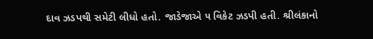દાવ ઝડપથી સમેટી લીધો હતો. જાડેજાએ ૫ વિકેટ ઝડપી હતી. શ્રીલંકાનો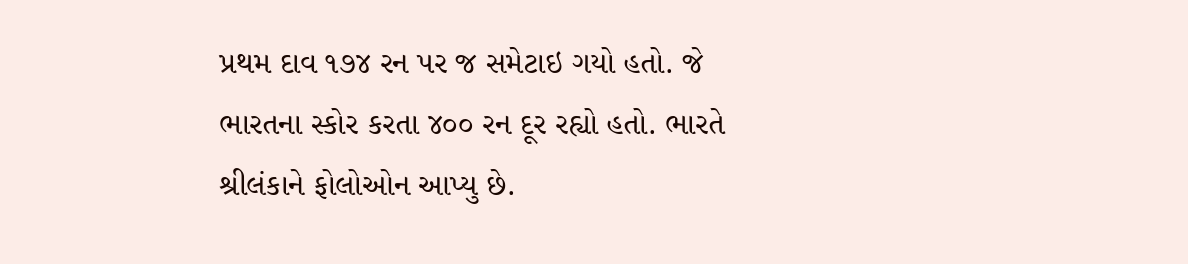પ્રથમ દાવ ૧૭૪ રન પર જ સમેટાઇ ગયો હતો. જે ભારતના સ્કોર કરતા ૪૦૦ રન દૂર રહ્યો હતો. ભારતે શ્રીલંકાને ફોલોઓન આપ્યુ છે.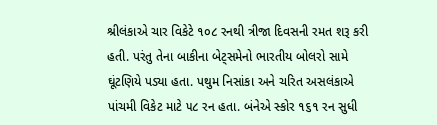શ્રીલંકાએ ચાર વિકેટે ૧૦૮ રનથી ત્રીજા દિવસની રમત શરૂ કરી હતી. પરંતુ તેના બાકીના બેટ્‌સમેનો ભારતીય બોલરો સામે ઘૂંટણિયે પડ્યા હતા. પથુમ નિસાંકા અને ચરિત અસલંકાએ પાંચમી વિકેટ માટે ૫૮ રન હતા. બંનેએ સ્કોર ૧૬૧ રન સુધી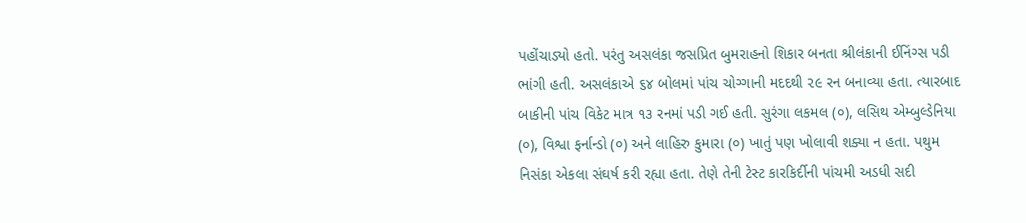પહોંચાડ્યો હતો. પરંતુ અસલંકા જસપ્રિત બુમરાહનો શિકાર બનતા શ્રીલંકાની ઈનિંગ્સ પડી ભાંગી હતી. અસલંકાએ ૬૪ બોલમાં પાંચ ચોગ્ગાની મદદથી ૨૯ રન બનાવ્યા હતા. ત્યારબાદ બાકીની પાંચ વિકેટ માત્ર ૧૩ રનમાં પડી ગઈ હતી. સુરંગા લકમલ (૦), લસિથ એમ્બુલ્ડેનિયા (૦), વિશ્વા ફર્નાન્ડો (૦) અને લાહિરુ કુમારા (૦) ખાતું પણ ખોલાવી શક્યા ન હતા. પથુમ નિસંકા એકલા સંઘર્ષ કરી રહ્યા હતા. તેણે તેની ટેસ્ટ કારકિર્દીની પાંચમી અડધી સદી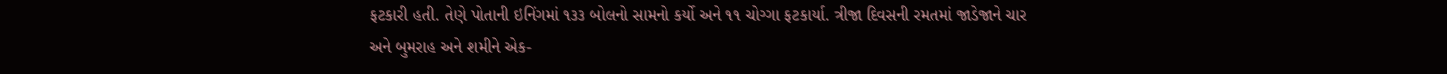ફટકારી હતી. તેણે પોતાની ઇનિંગમાં ૧૩૩ બોલનો સામનો કર્યો અને ૧૧ ચોગ્ગા ફટકાર્યા. ત્રીજા દિવસની રમતમાં જાડેજાને ચાર અને બુમરાહ અને શમીને એક-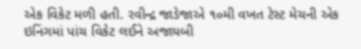એક વિકેટ મળી હતી. રવીન્દ્ર જાડેજાએ ૧૦મી વખત ટેસ્ટ મેચની એક ઇનિંગમાં પાંચ વિકેટ લઈને અજાયબી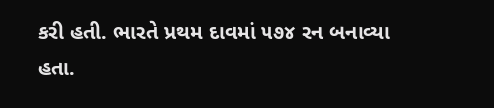કરી હતી. ભારતે પ્રથમ દાવમાં ૫૭૪ રન બનાવ્યા હતા.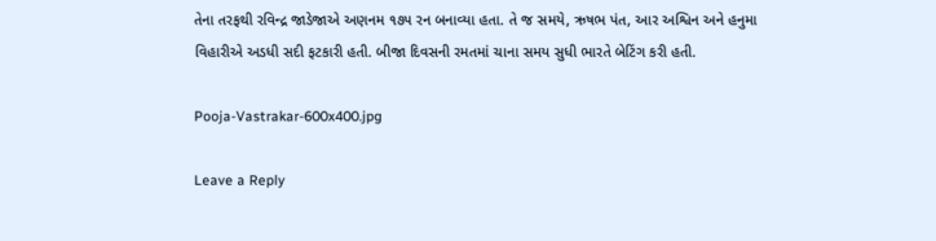તેના તરફથી રવિન્દ્ર જાડેજાએ અણનમ ૧૭૫ રન બનાવ્યા હતા. તે જ સમયે, ઋષભ પંત, આર અશ્વિન અને હનુમા વિહારીએ અડધી સદી ફટકારી હતી. બીજા દિવસની રમતમાં ચાના સમય સુધી ભારતે બેટિંગ કરી હતી.

Pooja-Vastrakar-600x400.jpg

Leave a Reply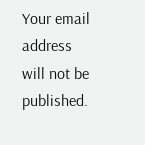Your email address will not be published.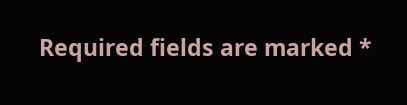Required fields are marked *